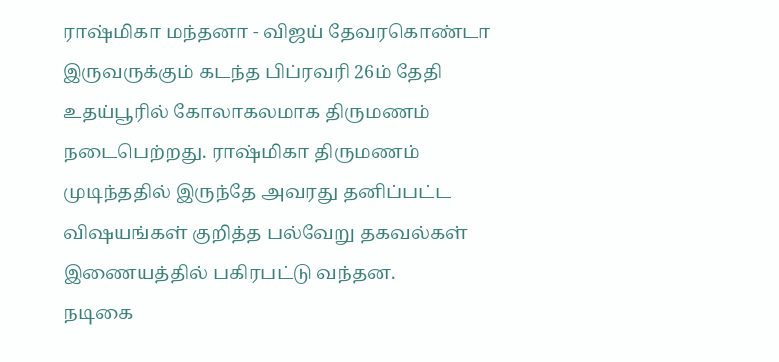ராஷ்மிகா மந்தனா - விஜய் தேவரகொண்டா இருவருக்கும் கடந்த பிப்ரவரி 26ம் தேதி உதய்பூரில் கோலாகலமாக திருமணம் நடைபெற்றது. ராஷ்மிகா திருமணம் முடிந்ததில் இருந்தே அவரது தனிப்பட்ட விஷயங்கள் குறித்த பல்வேறு தகவல்கள் இணையத்தில் பகிரபட்டு வந்தன.
நடிகை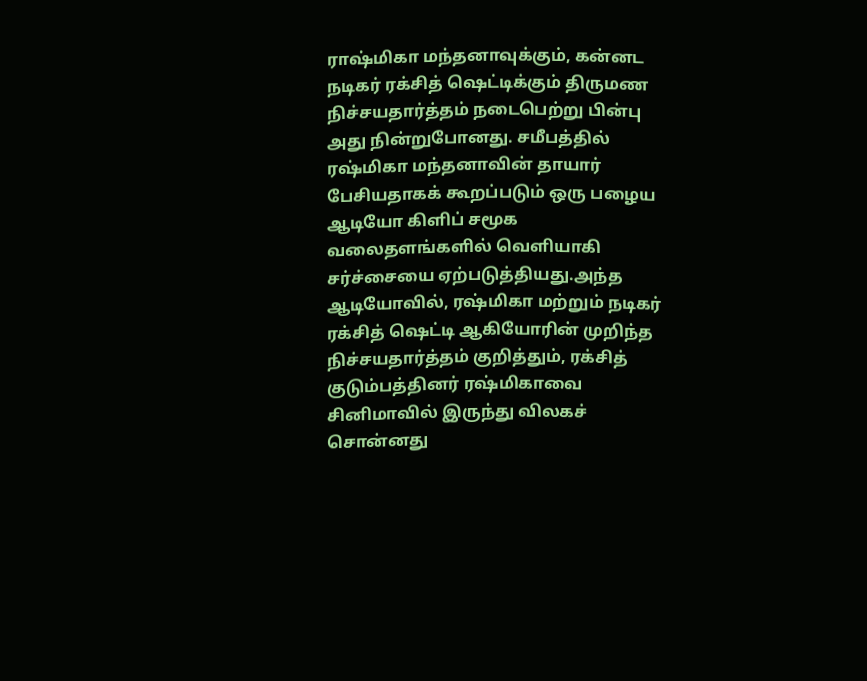ராஷ்மிகா மந்தனாவுக்கும், கன்னட நடிகர் ரக்சித் ஷெட்டிக்கும் திருமண நிச்சயதார்த்தம் நடைபெற்று பின்பு அது நின்றுபோனது. சமீபத்தில் ரஷ்மிகா மந்தனாவின் தாயார் பேசியதாகக் கூறப்படும் ஒரு பழைய ஆடியோ கிளிப் சமூக வலைதளங்களில் வெளியாகி சர்ச்சையை ஏற்படுத்தியது.அந்த ஆடியோவில், ரஷ்மிகா மற்றும் நடிகர் ரக்சித் ஷெட்டி ஆகியோரின் முறிந்த நிச்சயதார்த்தம் குறித்தும், ரக்சித் குடும்பத்தினர் ரஷ்மிகாவை சினிமாவில் இருந்து விலகச் சொன்னது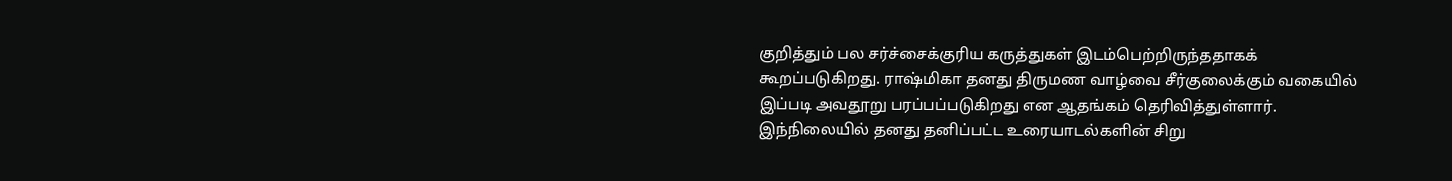குறித்தும் பல சர்ச்சைக்குரிய கருத்துகள் இடம்பெற்றிருந்ததாகக் கூறப்படுகிறது. ராஷ்மிகா தனது திருமண வாழ்வை சீர்குலைக்கும் வகையில் இப்படி அவதூறு பரப்பப்படுகிறது என ஆதங்கம் தெரிவித்துள்ளார்.
இந்நிலையில் தனது தனிப்பட்ட உரையாடல்களின் சிறு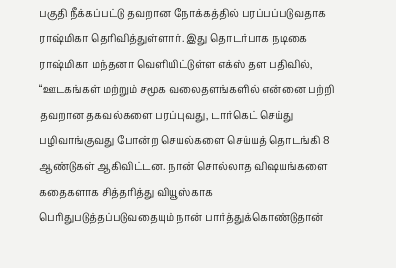பகுதி நீக்கப்பட்டு தவறான நோக்கத்தில் பரப்பப்படுவதாக ராஷ்மிகா தெரிவித்துள்ளார். இது தொடர்பாக நடிகை ராஷ்மிகா மந்தனா வெளியிட்டுள்ள எக்ஸ் தள பதிவில், “ஊடகங்கள் மற்றும் சமூக வலைதளங்களில் என்னை பற்றி தவறான தகவல்களை பரப்புவது, டார்கெட் செய்து பழிவாங்குவது போன்ற செயல்களை செய்யத் தொடங்கி 8 ஆண்டுகள் ஆகிவிட்டன. நான் சொல்லாத விஷயங்களை கதைகளாக சித்தரித்து வியூஸ்காக பெரிதுபடுத்தப்படுவதையும் நான் பார்த்துக்கொண்டுதான்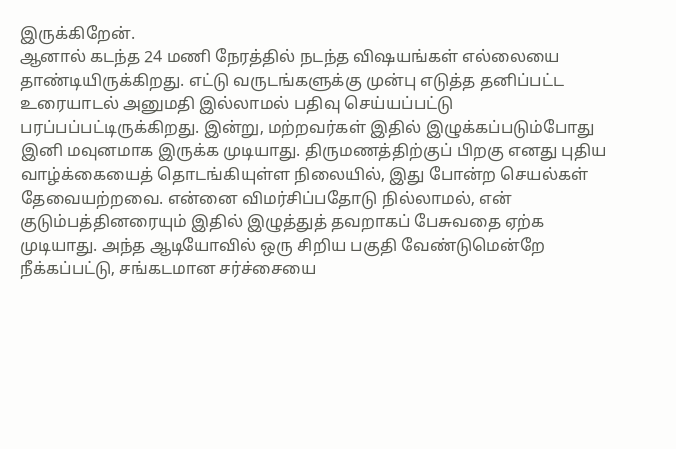இருக்கிறேன்.
ஆனால் கடந்த 24 மணி நேரத்தில் நடந்த விஷயங்கள் எல்லையை தாண்டியிருக்கிறது. எட்டு வருடங்களுக்கு முன்பு எடுத்த தனிப்பட்ட உரையாடல் அனுமதி இல்லாமல் பதிவு செய்யப்பட்டு பரப்பப்பட்டிருக்கிறது. இன்று, மற்றவர்கள் இதில் இழுக்கப்படும்போது இனி மவுனமாக இருக்க முடியாது. திருமணத்திற்குப் பிறகு எனது புதிய வாழ்க்கையைத் தொடங்கியுள்ள நிலையில், இது போன்ற செயல்கள் தேவையற்றவை. என்னை விமர்சிப்பதோடு நில்லாமல், என் குடும்பத்தினரையும் இதில் இழுத்துத் தவறாகப் பேசுவதை ஏற்க முடியாது. அந்த ஆடியோவில் ஒரு சிறிய பகுதி வேண்டுமென்றே நீக்கப்பட்டு, சங்கடமான சர்ச்சையை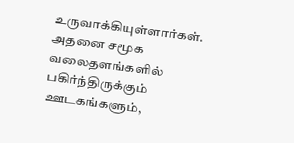உருவாக்கியுள்ளார்கள். அதனை சமூக வலைதளங்களில் பகிர்ந்திருக்கும் ஊடகங்களும்,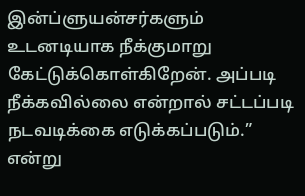இன்ப்ளுயன்சர்களும் உடனடியாக நீக்குமாறு கேட்டுக்கொள்கிறேன். அப்படி நீக்கவில்லை என்றால் சட்டப்படி நடவடிக்கை எடுக்கப்படும்.” என்று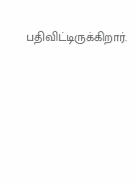பதிவிட்டிருக்கிறார்.